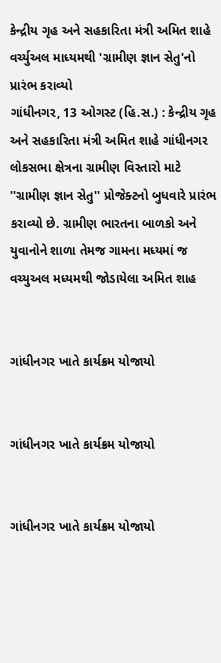કેન્દ્રીય ગૃહ અને સહકારિતા મંત્રી અમિત શાહે વર્ચ્યુઅલ માધ્યમથી 'ગ્રામીણ જ્ઞાન સેતુ'નો પ્રારંભ કરાવ્યો
ગાંધીનગર, 13 ઓગસ્ટ (હિ.સ.) : કેન્દ્રીય ગૃહ અને સહકારિતા મંત્રી અમિત શાહે ગાંધીનગર લોકસભા ક્ષેત્રના ગ્રામીણ વિસ્તારો માટે ''ગ્રામીણ જ્ઞાન સેતુ'' પ્રોજેક્ટનો બુધવારે પ્રારંભ કરાવ્યો છે. ગ્રામીણ ભારતના બાળકો અને યુવાનોને શાળા તેમજ ગામના મધ્યમાં જ
વચ્યુઅલ મધ્યમથી જોડાયેલા અમિત શાહ


ગાંધીનગર ખાતે કાર્યક્રમ યોજાયો


ગાંધીનગર ખાતે કાર્યક્રમ યોજાયો


ગાંધીનગર ખાતે કાર્યક્રમ યોજાયો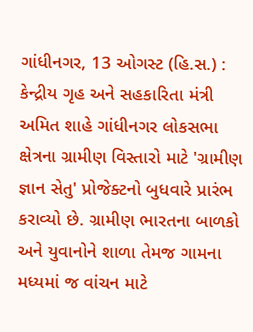ગાંધીનગર, 13 ઓગસ્ટ (હિ.સ.) : કેન્દ્રીય ગૃહ અને સહકારિતા મંત્રી અમિત શાહે ગાંધીનગર લોકસભા ક્ષેત્રના ગ્રામીણ વિસ્તારો માટે 'ગ્રામીણ જ્ઞાન સેતુ' પ્રોજેક્ટનો બુધવારે પ્રારંભ કરાવ્યો છે. ગ્રામીણ ભારતના બાળકો અને યુવાનોને શાળા તેમજ ગામના મધ્યમાં જ વાંચન માટે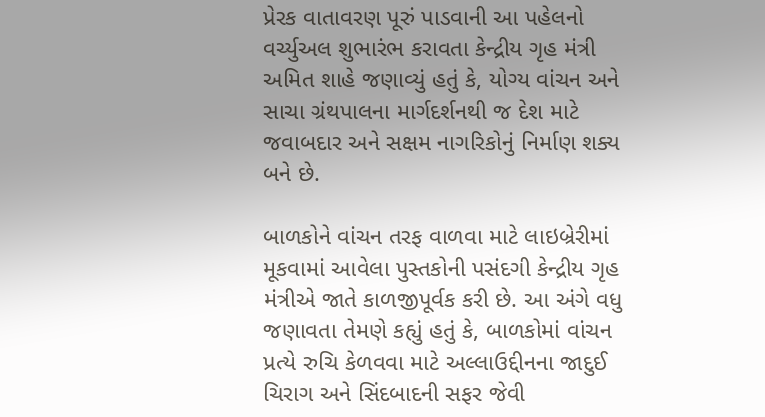પ્રેરક વાતાવરણ પૂરું પાડવાની આ પહેલનો વર્ચ્યુઅલ શુભારંભ કરાવતા કેન્દ્રીય ગૃહ મંત્રી અમિત શાહે જણાવ્યું હતું કે, યોગ્ય વાંચન અને સાચા ગ્રંથપાલના માર્ગદર્શનથી જ દેશ માટે જવાબદાર અને સક્ષમ નાગરિકોનું નિર્માણ શક્ય બને છે.

બાળકોને વાંચન તરફ વાળવા માટે લાઇબ્રેરીમાં મૂકવામાં આવેલા પુસ્તકોની પસંદગી કેન્દ્રીય ગૃહ મંત્રીએ જાતે કાળજીપૂર્વક કરી છે. આ અંગે વધુ જણાવતા તેમણે કહ્યું હતું કે, બાળકોમાં વાંચન પ્રત્યે રુચિ કેળવવા માટે અલ્લાઉદ્દીનના જાદુઈ ચિરાગ અને સિંદબાદની સફર જેવી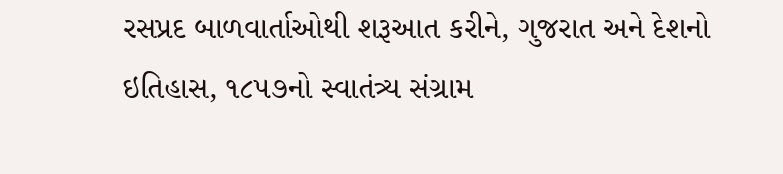રસપ્રદ બાળવાર્તાઓથી શરૂઆત કરીને, ગુજરાત અને દેશનો ઇતિહાસ, ૧૮૫૭નો સ્વાતંત્ર્ય સંગ્રામ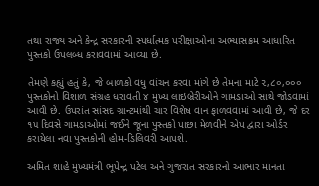તથા રાજ્ય અને કેન્દ્ર સરકારની સ્પર્ધાત્મક પરીક્ષાઓના અભ્યાસક્રમ આધારિત પુસ્તકો ઉપલબ્ધ કરાવવામાં આવ્યા છે.

તેમણે કહ્યું હતું કે, જે બાળકો વધુ વાંચન કરવા માંગે છે તેમના માટે ૨,૮૦,૦૦૦ પુસ્તકોનો વિશાળ સંગ્રહ ધરાવતી ૪ મુખ્ય લાઇબ્રેરીઓને ગામડાઓ સાથે જોડવામાં આવી છે. ઉપરાંત સાંસદ ગ્રાન્ટમાંથી ચાર વિશેષ વાન ફાળવવામાં આવી છે, જે દર ૧૫ દિવસે ગામડાઓમાં જઈને જૂના પુસ્તકો પાછા મેળવીને એપ દ્વારા ઓર્ડર કરાયેલા નવા પુસ્તકોની હોમ-ડિલિવરી આપશે.

અમિત શાહે મુખ્યમંત્રી ભૂપેન્દ્ર પટેલ અને ગુજરાત સરકારનો આભાર માનતા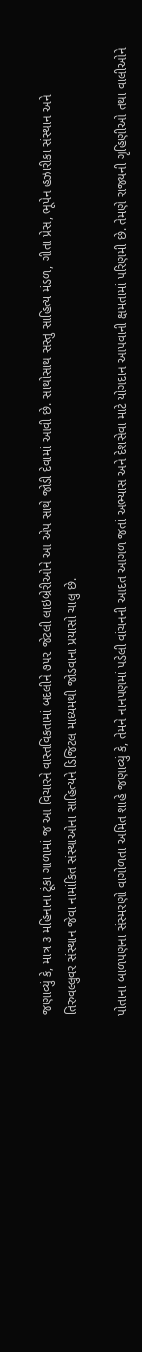જણાવ્યું કે, માત્ર ૩ મહિનાના ટૂંકા ગાળામાં જ આ વિચારને વાસ્તવિકતામાં બદલીને ૭૫૨ જેટલી લાઇબ્રેરીઓને આ એપ સાથે જોડી દેવામાં આવી છે. સાથોસાથ સસ્તુ સાહિત્ય મંડળ, ગીતા પ્રેસ, ભૂપેન હઝારીકા સંસ્થાન અને તિરુવલ્લુવર સંસ્થાન જેવા નામાંકિત સંસ્થાઓના સાહિત્યને ડિજિટલ માધ્યમથી જોડવાના પ્રયાસો ચાલુ છે.

પોતાના બાળપણના સંસ્મરણો વાગોળતા અમિત શાહે જણાવ્યું કે, તેમને નાનપણમાં પડેલી વાંચનની આદત આગળ જતાં અભ્યાસ અને દેશસેવા માટે યોગદાન આપવાની ક્ષમતામાં પરિણમી છે. તેમણે રાજ્યની ગૃહિણીઓ તથા વાલીઓને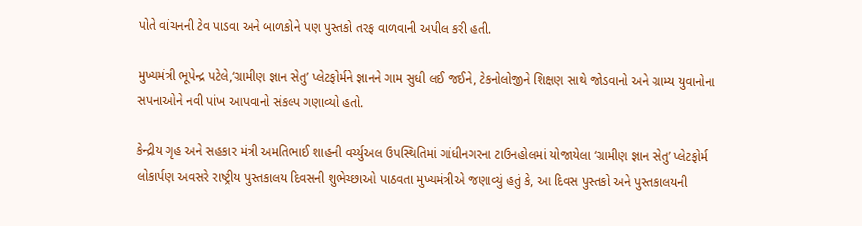પોતે વાંચનની ટેવ પાડવા અને બાળકોને પણ પુસ્તકો તરફ વાળવાની અપીલ કરી હતી.

મુખ્યમંત્રી ભૂપેન્દ્ર પટેલે,‘ગ્રામીણ જ્ઞાન સેતુ’ પ્લેટફોર્મને જ્ઞાનને ગામ સુધી લઈ જઈને, ટેકનોલોજીને શિક્ષણ સાથે જોડવાનો અને ગ્રામ્ય યુવાનોના સપનાઓને નવી પાંખ આપવાનો સંકલ્પ ગણાવ્યો હતો.

કેન્દ્રીય ગૃહ અને સહકાર મંત્રી અમતિભાઈ શાહની વર્ચ્યુઅલ ઉપસ્થિતિમાં ગાંધીનગરના ટાઉનહોલમાં યોજાયેલા ‘ગ્રામીણ જ્ઞાન સેતુ’ પ્લેટફોર્મ લોકાર્પણ અવસરે રાષ્ટ્રીય પુસ્તકાલય દિવસની શુભેચ્છાઓ પાઠવતા મુખ્યમંત્રીએ જણાવ્યું હતું કે, આ દિવસ પુસ્તકો અને પુસ્તકાલયની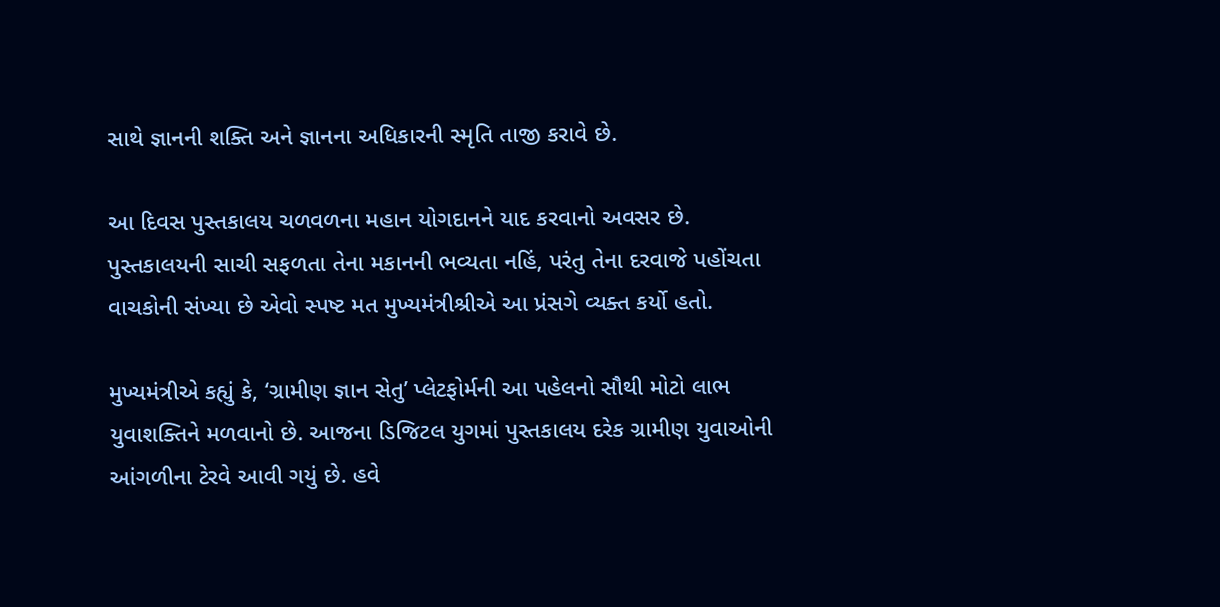સાથે જ્ઞાનની શક્તિ અને જ્ઞાનના અધિકારની સ્મૃતિ તાજી કરાવે છે.

આ દિવસ પુસ્તકાલય ચળવળના મહાન યોગદાનને યાદ કરવાનો અવસર છે. પુસ્તકાલયની સાચી સફળતા તેના મકાનની ભવ્યતા નહિં, પરંતુ તેના દરવાજે પહોંચતા વાચકોની સંખ્યા છે એવો સ્પષ્ટ મત મુખ્યમંત્રીશ્રીએ આ પ્રંસગે વ્યક્ત કર્યો હતો.

મુખ્યમંત્રીએ કહ્યું કે, ‘ગ્રામીણ જ્ઞાન સેતુ’ પ્લેટફોર્મની આ પહેલનો સૌથી મોટો લાભ યુવાશક્તિને મળવાનો છે. આજના ડિજિટલ યુગમાં પુસ્તકાલય દરેક ગ્રામીણ યુવાઓની આંગળીના ટેરવે આવી ગયું છે. હવે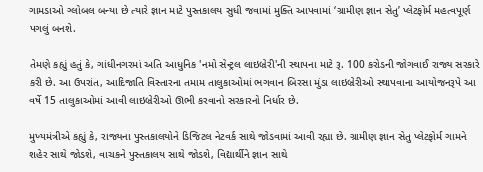ગામડાઓ ગ્લોબલ બન્યા છે ત્યારે જ્ઞાન માટે પુસ્તકાલય સુધી જવામાં મુક્તિ આપવામાં ‘ગ્રામીણ જ્ઞાન સેતુ’ પ્લેટફોર્મ મહત્વપૂર્ણ પગલું બનશે.

તેમણે કહ્યું હતું કે, ગાંધીનગરમાં અતિ આધુનિક 'નમો સેન્ટ્રલ લાઇબ્રેરી'ની સ્થાપના માટે રૂ. 100 કરોડની જોગવાઈ રાજ્ય સરકારે કરી છે. આ ઉપરાંત, આદિજાતિ વિસ્તારના તમામ તાલુકાઓમાં ભગવાન બિરસા મુંડા લાઇબ્રેરીઓ સ્થાપવાના આયોજનરૂપે આ વર્ષે 15 તાલુકાઓમાં આવી લાઇબ્રેરીઓ ઊભી કરવાનો સરકારનો નિર્ધાર છે.

મુખ્યમંત્રીએ કહ્યું કે, રાજ્યના પુસ્તકાલયોને ડિજિટલ નેટવર્ક સાથે જોડવામાં આવી રહ્યા છે. ગ્રામીણ જ્ઞાન સેતુ પ્લેટફોર્મ ગામને શહેર સાથે જોડશે, વાચકને પુસ્તકાલય સાથે જોડશે, વિદ્યાર્થીને જ્ઞાન સાથે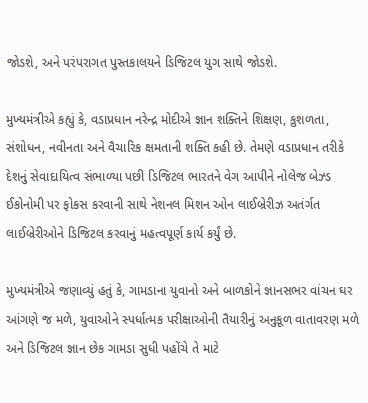જોડશે, અને પરંપરાગત પુસ્તકાલયને ડિજિટલ યુગ સાથે જોડશે.

મુખ્યમંત્રીએ કહ્યું કે, વડાપ્રધાન નરેન્દ્ર મોદીએ જ્ઞાન શક્તિને શિક્ષણ, કુશળતા, સંશોધન, નવીનતા અને વૈચારિક ક્ષમતાની શક્તિ કહી છે. તેમણે વડાપ્રધાન તરીકે દેશનું સેવાદાયિત્વ સંભાળ્યા પછી ડિજિટલ ભારતને વેગ આપીને નોલેજ બેઝ્ડ ઈકોનોમી પર ફોકસ કરવાની સાથે નેશનલ મિશન ઓન લાઈબ્રેરીઝ અતંર્ગત લાઈબ્રેરીઓને ડિજિટલ કરવાનું મહત્વપૂર્ણ કાર્ય કર્યું છે.

મુખ્યમંત્રીએ જણાવ્યું હતું કે, ગામડાના યુવાનો અને બાળકોને જ્ઞાનસભર વાંચન ઘર આંગણે જ મળે, યુવાઓને સ્પર્ધાત્મક પરીક્ષાઓની તૈયારીનું અનુકૂળ વાતાવરણ મળે અને ડિજિટલ જ્ઞાન છેક ગામડા સુધી પહોંચે તે માટે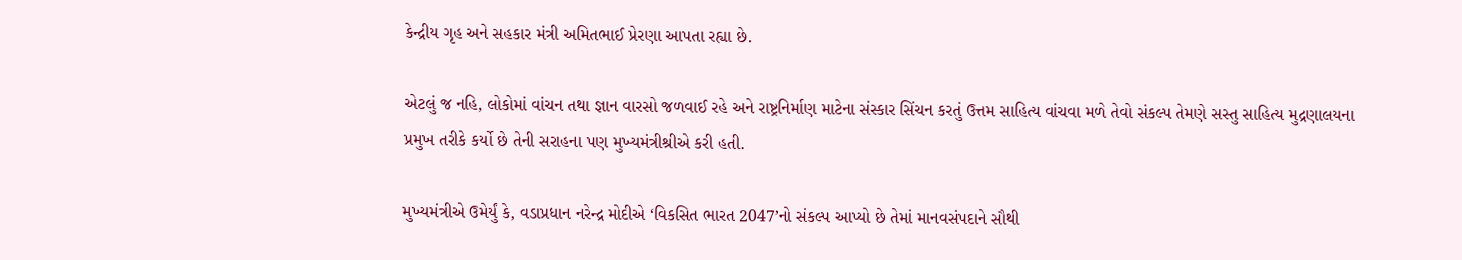કેન્દ્રીય ગૃહ અને સહકાર મંત્રી અમિતભાઈ પ્રેરણા આપતા રહ્યા છે.

એટલું જ નહિ, લોકોમાં વાંચન તથા જ્ઞાન વારસો જળવાઈ રહે અને રાષ્ટ્રનિર્માણ માટેના સંસ્કાર સિંચન કરતું ઉત્તમ સાહિત્ય વાંચવા મળે તેવો સંકલ્પ તેમણે સસ્તુ સાહિત્ય મુદ્રણાલયના પ્રમુખ તરીકે કર્યો છે તેની સરાહના પણ મુખ્યમંત્રીશ્રીએ કરી હતી.

મુખ્યમંત્રીએ ઉમેર્યું કે, વડાપ્રધાન નરેન્દ્ર મોદીએ ‘વિકસિત ભારત 2047’નો સંકલ્પ આપ્યો છે તેમાં માનવસંપદાને સૌથી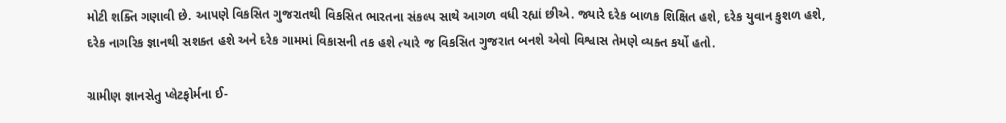મોટી શક્તિ ગણાવી છે. આપણે વિકસિત ગુજરાતથી વિકસિત ભારતના સંકલ્પ સાથે આગળ વધી રહ્યાં છીએ. જ્યારે દરેક બાળક શિક્ષિત હશે, દરેક યુવાન કુશળ હશે, દરેક નાગરિક જ્ઞાનથી સશક્ત હશે અને દરેક ગામમાં વિકાસની તક હશે ત્યારે જ વિકસિત ગુજરાત બનશે એવો વિશ્વાસ તેમણે વ્યક્ત કર્યો હતો.

ગ્રામીણ જ્ઞાનસેતુ પ્લેટફોર્મના ઈ-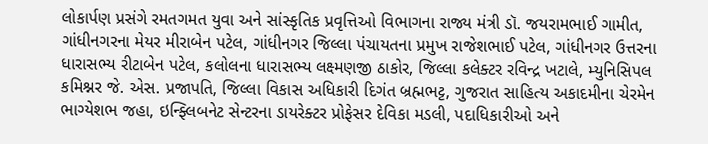લોકાર્પણ પ્રસંગે રમતગમત યુવા અને સાંસ્કૃતિક પ્રવૃત્તિઓ વિભાગના રાજ્ય મંત્રી ડૉ. જયરામભાઈ ગામીત, ગાંધીનગરના મેયર મીરાબેન પટેલ, ગાંધીનગર જિલ્લા પંચાયતના પ્રમુખ રાજેશભાઈ પટેલ, ગાંધીનગર ઉત્તરના ધારાસભ્ય રીટાબેન પટેલ, કલોલના ધારાસભ્ય લક્ષ્મણજી ઠાકોર, જિલ્લા કલેક્ટર રવિન્દ્ર ખટાલે, મ્યુનિસિપલ કમિશ્નર જે. એસ. પ્રજાપતિ, જિલ્લા વિકાસ અધિકારી દિગંત બ્રહ્મભટ્ટ, ગુજરાત સાહિત્ય અકાદમીના ચેરમેન ભાગ્યેશભ જહા, ઇન્ફ્લિબનેટ સેન્ટરના ડાયરેક્ટર પ્રોફેસર દેવિકા મડલી, પદાધિકારીઓ અને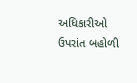અધિકારીઓ ઉપરાંત બહોળી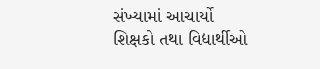સંખ્યામાં આચાર્યો શિક્ષકો તથા વિદ્યાર્થીઓ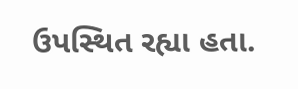ઉપસ્થિત રહ્યા હતા.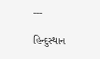---

હિન્દુસ્થાન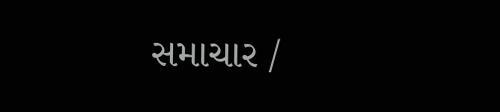સમાચાર /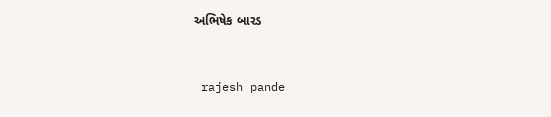અભિષેક બારડ


 rajesh pande